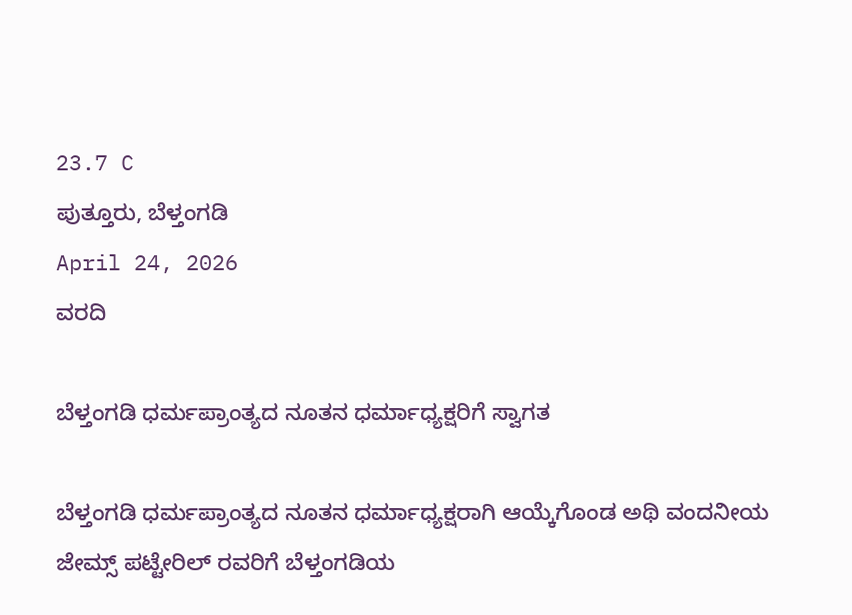23.7 C
ಪುತ್ತೂರು, ಬೆಳ್ತಂಗಡಿ
April 24, 2026
ವರದಿ

ಬೆಳ್ತಂಗಡಿ ಧರ್ಮಪ್ರಾಂತ್ಯದ ನೂತನ ಧರ್ಮಾಧ್ಯಕ್ಷರಿಗೆ ಸ್ವಾಗತ

ಬೆಳ್ತಂಗಡಿ ಧರ್ಮಪ್ರಾಂತ್ಯದ ನೂತನ ಧರ್ಮಾಧ್ಯಕ್ಷರಾಗಿ ಆಯ್ಕೆಗೊಂಡ ಅಥಿ ವಂದನೀಯ ಜೇಮ್ಸ್ ಪಟ್ಟೇರಿಲ್ ರವರಿಗೆ ಬೆಳ್ತಂಗಡಿಯ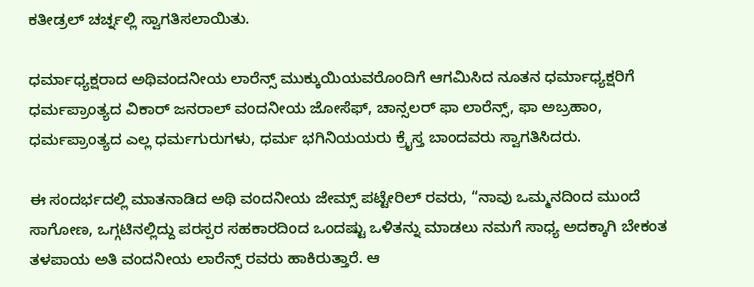ಕತೀಡ್ರಲ್ ಚರ್ಚ್ನಲ್ಲಿ ಸ್ವಾಗತಿಸಲಾಯಿತು.

ಧರ್ಮಾಧ್ಯಕ್ಷರಾದ ಅಥಿವಂದನೀಯ ಲಾರೆನ್ಸ್ ಮುಕ್ಕುಯಿಯವರೊಂದಿಗೆ ಆಗಮಿಸಿದ ನೂತನ ಧರ್ಮಾಧ್ಯಕ್ಷರಿಗೆ ಧರ್ಮಪ್ರಾಂತ್ಯದ ವಿಕಾರ್ ಜನರಾಲ್ ವಂದನೀಯ ಜೋಸೆಫ್, ಚಾನ್ಸಲರ್ ಫಾ ಲಾರೆನ್ಸ್, ಫಾ ಅಬ್ರಹಾಂ, ಧರ್ಮಪ್ರಾಂತ್ಯದ ಎಲ್ಲ ಧರ್ಮಗುರುಗಳು, ಧರ್ಮ ಭಗಿನಿಯಯರು ಕ್ರೈಸ್ತ ಬಾಂದವರು ಸ್ವಾಗತಿಸಿದರು.

ಈ ಸಂದರ್ಭದಲ್ಲಿ ಮಾತನಾಡಿದ ಅಥಿ ವಂದನೀಯ ಜೇಮ್ಸ್ ಪಟ್ಟೇರಿಲ್ ರವರು, “ನಾವು ಒಮ್ಮನದಿಂದ ಮುಂದೆ ಸಾಗೋಣ, ಒಗ್ಗಟಿನಲ್ಲಿದ್ದು ಪರಸ್ಪರ ಸಹಕಾರದಿಂದ ಒಂದಷ್ಟು ಒಳಿತನ್ನು ಮಾಡಲು ನಮಗೆ ಸಾಧ್ಯ ಅದಕ್ಕಾಗಿ ಬೇಕಂತ ತಳಪಾಯ ಅತಿ ವಂದನೀಯ ಲಾರೆನ್ಸ್ ರವರು ಹಾಕಿರುತ್ತಾರೆ. ಆ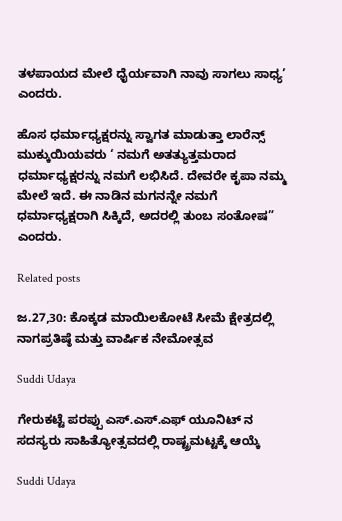ತಳಪಾಯದ ಮೇಲೆ ಧೈರ್ಯವಾಗಿ ನಾವು ಸಾಗಲು ಸಾಧ್ಯ’ ಎಂದರು.

ಹೊಸ ಧರ್ಮಾಧ್ಯಕ್ಷರನ್ನು ಸ್ವಾಗತ ಮಾಡುತ್ತಾ ಲಾರೆನ್ಸ್ ಮುಕ್ಕುಯಿಯವರು ‘ ನಮಗೆ ಅತತ್ಯುತ್ತಮರಾದ ಧರ್ಮಾಧ್ಯಕ್ಷರನ್ನು ನಮಗೆ ಲಭಿಸಿದೆ. ದೇವರೇ ಕೃಪಾ ನಮ್ಮ ಮೇಲೆ ಇದೆ. ಈ ನಾಡಿನ ಮಗನನ್ನೇ ನಮಗೆ ಧರ್ಮಾಧ್ಯಕ್ಷರಾಗಿ ಸಿಕ್ಕಿದೆ, ಅದರಲ್ಲಿ ತುಂಬ ಸಂತೋಷ” ಎಂದರು.

Related posts

ಜ.27,30: ಕೊಕ್ಕಡ ಮಾಯಿಲಕೋಟೆ ಸೀಮೆ ಕ್ಷೇತ್ರದಲ್ಲಿ ನಾಗಪ್ರತಿಷ್ಠೆ ಮತ್ತು ವಾರ್ಷಿಕ ನೇಮೋತ್ಸವ

Suddi Udaya

ಗೇರುಕಟ್ಟೆ ಪರಪ್ಪು ಎಸ್.ಎಸ್.ಎಫ್ ಯೂನಿಟ್ ನ ಸದಸ್ಯರು ಸಾಹಿತ್ಯೋತ್ಸವದಲ್ಲಿ ರಾಷ್ಟ್ರಮಟ್ಟಕ್ಕೆ ಆಯ್ಕೆ

Suddi Udaya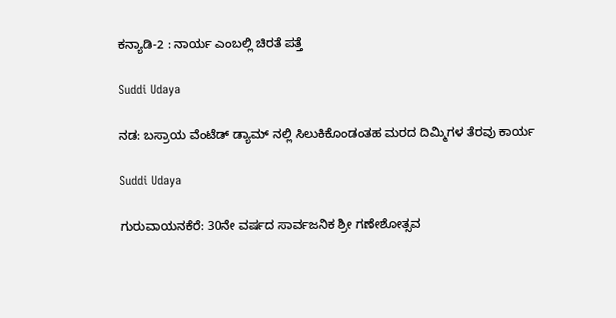ಕನ್ಯಾಡಿ-2 : ನಾರ್ಯ ಎಂಬಲ್ಲಿ ಚಿರತೆ ಪತ್ತೆ

Suddi Udaya

ನಡ: ಬಸ್ರಾಯ ವೆಂಟೆಡ್ ಡ್ಯಾಮ್ ನಲ್ಲಿ ಸಿಲುಕಿಕೊಂಡಂತಹ ಮರದ ದಿಮ್ಮಿಗಳ ತೆರವು ಕಾರ್ಯ

Suddi Udaya

ಗುರುವಾಯನಕೆರೆ: 30ನೇ ವರ್ಷದ ಸಾರ್ವಜನಿಕ ಶ್ರೀ ಗಣೇಶೋತ್ಸವ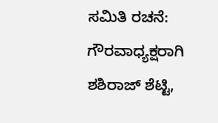ಸಮಿತಿ ರಚನೆ: ಗೌರವಾಧ್ಯಕ್ಷರಾಗಿ ಶಶಿರಾಜ್ ಶೆಟ್ಟಿ,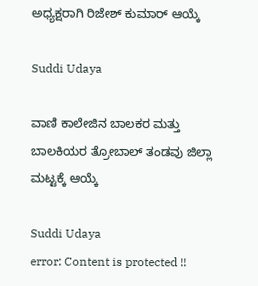ಅಧ್ಯಕ್ಷರಾಗಿ ರಿಜೇಶ್ ಕುಮಾರ್ ಆಯ್ಕೆ

Suddi Udaya

ವಾಣಿ ಕಾಲೇಜಿನ ಬಾಲಕರ ಮತ್ತು ಬಾಲಕಿಯರ ತ್ರೋಬಾಲ್ ತಂಡವು ಜಿಲ್ಲಾ ಮಟ್ಟಕ್ಕೆ ಆಯ್ಕೆ

Suddi Udaya
error: Content is protected !!